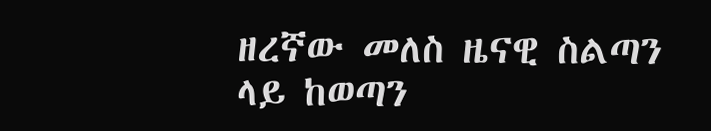ዘረኛው መለስ ዜናዊ ስልጣን ላይ ከወጣን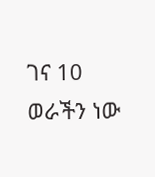ገና 10 ወራችን ነው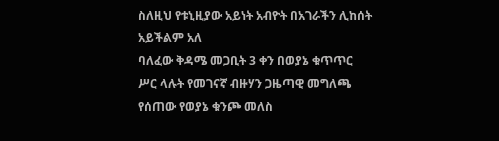ስለዚህ የቱኒዚያው አይነት አብዮት በአገራችን ሊከሰት አይችልም አለ
ባለፈው ቅዳሜ መጋቢት 3 ቀን በወያኔ ቁጥጥር ሥር ላሉት የመገናኛ ብዙሃን ጋዜጣዊ መግለጫ የሰጠው የወያኔ ቁንጮ መለስ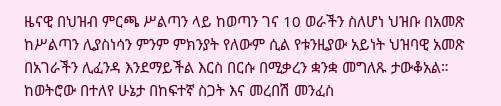ዜናዊ በህዝብ ምርጫ ሥልጣን ላይ ከወጣን ገና 10 ወራችን ስለሆነ ህዝቡ በአመጽ ከሥልጣን ሊያስነሳን ምንም ምክንያት የለውም ሲል የቱንዚያው አይነት ህዝባዊ አመጽ በአገራችን ሊፈንዳ እንደማይችል እርስ በርሱ በሚቃረን ቋንቋ መግለጹ ታውቆአል።
ከወትሮው በተለየ ሁኔታ በከፍተኛ ስጋት እና መረበሽ መንፈስ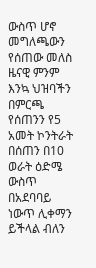ውስጥ ሆኖ መግለጫውን የሰጠው መለስ ዜናዊ ምንም እንኳ ህዝባችን በምርጫ የሰጠንን የ5 አመት ኮንትራት በሰጠን በ10 ወራት ዕድሜ ውስጥ በአደባባይ ነውጥ ሊቀማን ይችላል ብለን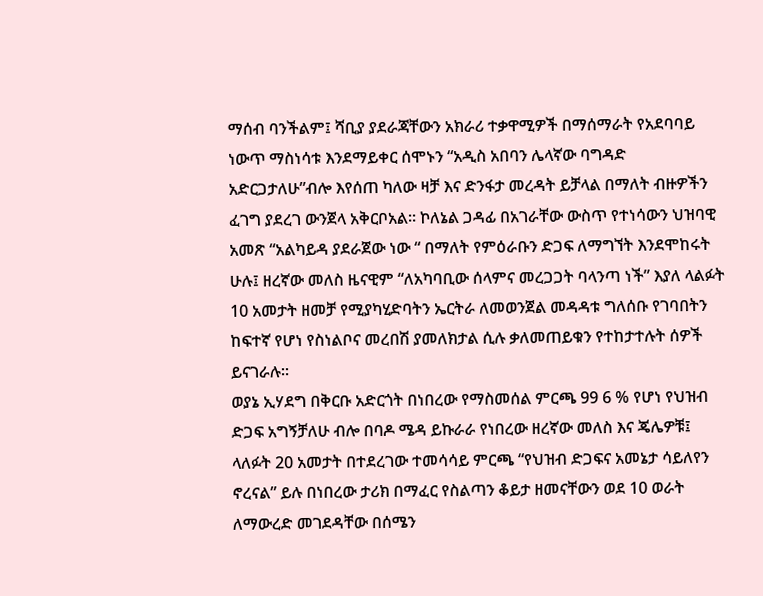ማሰብ ባንችልም፤ ሻቢያ ያደራጃቸውን አክራሪ ተቃዋሚዎች በማሰማራት የአደባባይ ነውጥ ማስነሳቱ እንደማይቀር ሰሞኑን “አዲስ አበባን ሌላኛው ባግዳድ አድርጋታለሁ”ብሎ እየሰጠ ካለው ዛቻ እና ድንፋታ መረዳት ይቻላል በማለት ብዙዎችን ፈገግ ያደረገ ውንጀላ አቅርቦአል። ኮለኔል ጋዳፊ በአገራቸው ውስጥ የተነሳውን ህዝባዊ አመጽ “አልካይዳ ያደራጀው ነው “ በማለት የምዕራቡን ድጋፍ ለማግኘት እንደሞከሩት ሁሉ፤ ዘረኛው መለስ ዜናዊም “ለአካባቢው ሰላምና መረጋጋት ባላንጣ ነች” እያለ ላልፉት 10 አመታት ዘመቻ የሚያካሂድባትን ኤርትራ ለመወንጀል መዳዳቱ ግለሰቡ የገባበትን ከፍተኛ የሆነ የስነልቦና መረበሽ ያመለክታል ሲሉ ቃለመጠይቁን የተከታተሉት ሰዎች ይናገራሉ።
ወያኔ ኢሃደግ በቅርቡ አድርጎት በነበረው የማስመሰል ምርጫ 99 6 % የሆነ የህዝብ ድጋፍ አግኝቻለሁ ብሎ በባዶ ሜዳ ይኩራራ የነበረው ዘረኛው መለስ እና ጄሌዎቹ፤ ላለፉት 20 አመታት በተደረገው ተመሳሳይ ምርጫ “የህዝብ ድጋፍና አመኔታ ሳይለየን ኖረናል” ይሉ በነበረው ታሪክ በማፈር የስልጣን ቆይታ ዘመናቸውን ወደ 10 ወራት ለማውረድ መገደዳቸው በሰሜን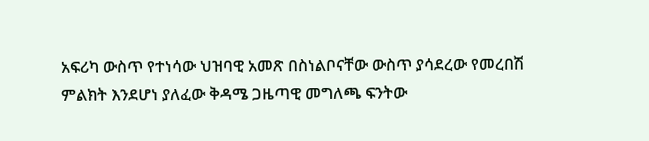አፍሪካ ውስጥ የተነሳው ህዝባዊ አመጽ በስነልቦናቸው ውስጥ ያሳደረው የመረበሽ ምልክት እንደሆነ ያለፈው ቅዳሜ ጋዜጣዊ መግለጫ ፍንትው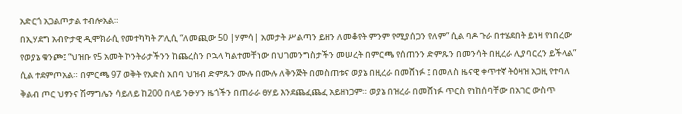አድርጎ አጋልጦታል ተብሎአል።
በኢሃደግ አብዮታዊ ዲሞክራሲ የመተካካት ፖሊሲ “ለመጪው 50 |ሃምሳ| አመታት ሥልጣን ይዘን ለመቆየት ምንም የሚያሰጋን የለም” ሲል ባዶ ጉራ በተሄደበት ይነዛ የነበረው የወያኔ ቁንጮ፤ “ህዝቡ የ5 አመት ኮንትራታችንን ከጨረስን ቦኋላ ካልተመቸነው በህገመንግስታችን መሠረት በምርጫ የሰጠንን ድምጹን በመንሳት በዚረራ ሊያባርረን ይችላል” ሲል ተደምጦአል። በምርጫ 97 ወቅት የአድስ አበባ ህዝብ ድምጹን ሙሉ በሙሉ ለቅንጅት በመስጠቱና ወያኔ በዚረራ በመሸነፉ ፤ በመለስ ዜናዊ ቀጥተኛ ትዕዛዝ አጋዚ የተባለ ቅልብ ጦር ህፃንና ሽማግሌን ሳይለይ ከ200 በላይ ንፁሃን ዜጎችን በጠራራ ፀሃይ እንደጨፈጨፈ አይዘነጋም። ወያኔ በዝረራ በመሸነፉ ጥርስ የነከሰባቸው በአገር ውስጥ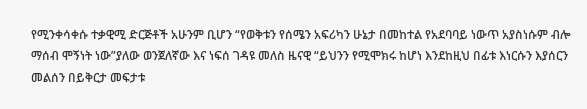የሚንቀሳቀሱ ተቃዊሚ ድርጅቶች አሁንም ቢሆን “የወቅቱን የሰሜን አፍሪካን ሁኔታ በመከተል የአደባባይ ነውጥ አያስነሱም ብሎ ማሰብ ሞኝነት ነው”ያለው ወንጀለኛው እና ነፍሰ ገዳዩ መለስ ዜናዊ “ይህንን የሚሞክሩ ከሆነ እንደከዚህ በፊቱ እነርሱን እያሰርን መልሰን በይቅርታ መፍታቱ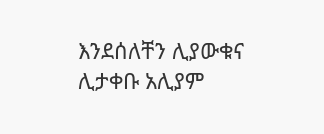እንደሰለቸን ሊያውቁና ሊታቀቡ አሊያም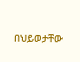በህይወታቸው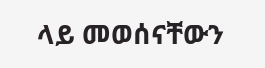ላይ መወሰናቸውን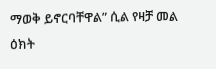ማወቅ ይኖርባቸዋል” ሲል የዛቻ መል ዕክት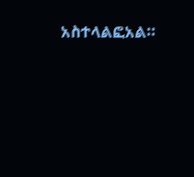አስተላልፎአል።